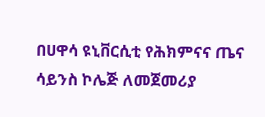በሀዋሳ ዩኒቨርሲቲ የሕክምናና ጤና ሳይንስ ኮሌጅ ለመጀመሪያ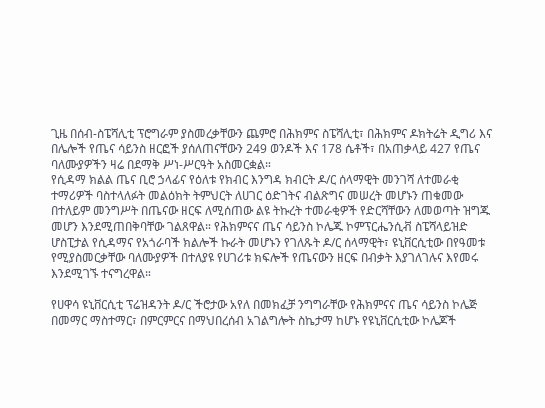ጊዜ በሰብ-ስፔሻሊቲ ፕሮግራም ያስመረቃቸውን ጨምሮ በሕክምና ስፔሻሊቲ፣ በሕክምና ዶክትሬት ዲግሪ እና በሌሎች የጤና ሳይንስ ዘርፎች ያሰለጠናቸውን 249 ወንዶች እና 178 ሴቶች፣ በአጠቃላይ 427 የጤና ባለሙያዎችን ዛሬ በደማቅ ሥነ-ሥርዓት አስመርቋል።
የሲዳማ ክልል ጤና ቢሮ ኃላፊና የዕለቱ የክብር እንግዳ ክብርት ዶ/ር ሰላማዊት መንገሻ ለተመራቂ ተማሪዎች ባስተላለፉት መልዕክት ትምህርት ለሀገር ዕድገትና ብልጽግና መሠረት መሆኑን ጠቁመው በተለይም መንግሥት በጤናው ዘርፍ ለሚሰጠው ልዩ ትኩረት ተመራቂዎች የድርሻቸውን ለመወጣት ዝግጁ መሆን እንደሚጠበቅባቸው ገልጸዋል። የሕክምናና ጤና ሳይንስ ኮሌጁ ኮምፕርሔንሲቭ ስፔሻላይዝድ ሆስፒታል የሲዳማና የአጎራባች ክልሎች ኩራት መሆኑን የገለጹት ዶ/ር ሰላማዊት፣ ዩኒቨርሲቲው በየዓመቱ የሚያስመርቃቸው ባለሙያዎች በተለያዩ የሀገሪቱ ክፍሎች የጤናውን ዘርፍ በብቃት እያገለገሉና እየመሩ እንደሚገኙ ተናግረዋል።

የሀዋሳ ዩኒቨርሲቲ ፕሬዝዳንት ዶ/ር ችሮታው አየለ በመክፈቻ ንግግራቸው የሕክምናና ጤና ሳይንስ ኮሌጅ በመማር ማስተማር፣ በምርምርና በማህበረሰብ አገልግሎት ስኬታማ ከሆኑ የዩኒቨርሲቲው ኮሌጆች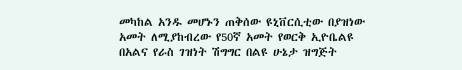መካከል አንዱ መሆኑን ጠቅሰው ዩኒቨርሲቲው በያዝነው አመት ለሚያከብረው የ50ኛ አመት የወርቅ ኢዮቤልዩ በአልና የራስ ገዝነት ሽግግር በልዩ ሁኔታ ዝግጅት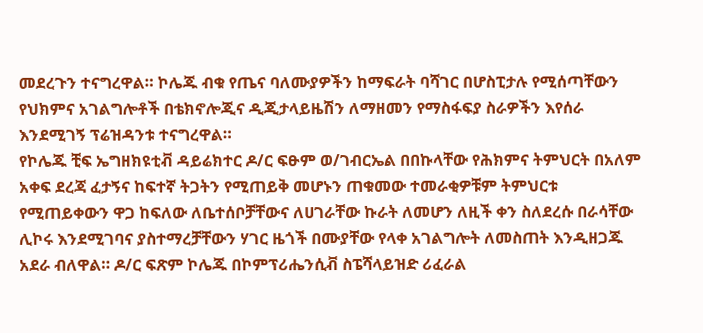መደረጉን ተናግረዋል። ኮሌጁ ብቁ የጤና ባለሙያዎችን ከማፍራት ባሻገር በሆስፒታሉ የሚሰጣቸውን የህክምና አገልግሎቶች በቴክኖሎጂና ዲጂታላይዜሽን ለማዘመን የማስፋፍያ ስራዎችን እየሰራ እንደሚገኝ ፕሬዝዳንቱ ተናግረዋል።
የኮሌጁ ቺፍ ኤግዘክዩቲቭ ዳይሬክተር ዶ/ር ፍፁም ወ/ገብርኤል በበኩላቸው የሕክምና ትምህርት በአለም አቀፍ ደረጃ ፈታኝና ከፍተኛ ትጋትን የሚጠይቅ መሆኑን ጠቁመው ተመራቂዎቹም ትምህርቱ የሚጠይቀውን ዋጋ ከፍለው ለቤተሰቦቻቸውና ለሀገራቸው ኩራት ለመሆን ለዚች ቀን ስለደረሱ በራሳቸው ሊኮሩ እንደሚገባና ያስተማረቻቸውን ሃገር ዜጎች በሙያቸው የላቀ አገልግሎት ለመስጠት እንዲዘጋጁ አደራ ብለዋል። ዶ/ር ፍጽም ኮሌጁ በኮምፕሪሔንሲቭ ስፔሻላይዝድ ሪፈራል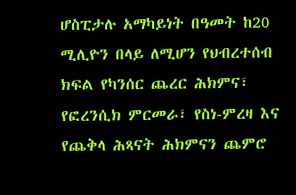ሆስፒታሉ አማካይነት በዓመት ከ20 ሚሊዮን በላይ ለሚሆን የህብረተሰብ ክፍል የካንሰር ጨረር ሕክምና፣ የፎረንሲክ ምርመራ፣ የስነ-ምረዛ እና የጨቅላ ሕጻናት ሕክምናን ጨምሮ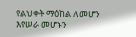የልህቀት ማዕከል ለመሆን እየሠራ መሆኑን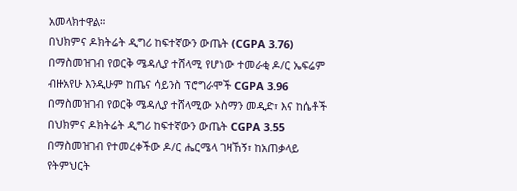አመላክተዋል።
በህክምና ዶክትሬት ዲግሪ ከፍተኛውን ውጤት (CGPA 3.76) በማስመዝገብ የወርቅ ሜዳሊያ ተሸላሚ የሆነው ተመራቂ ዶ/ር ኤፍሬም ብዙአየሁ እንዲሁም ከጤና ሳይንስ ፕሮግራሞች CGPA 3.96 በማስመዝገብ የወርቅ ሜዳሊያ ተሸላሚው ኦስማን መዲድ፣ እና ከሴቶች በህክምና ዶክትሬት ዲግሪ ከፍተኛውን ውጤት CGPA 3.55 በማስመዝገብ የተመረቀችው ዶ/ር ሔርሜላ ገዛኸኝ፣ ከአጠቃላይ የትምህርት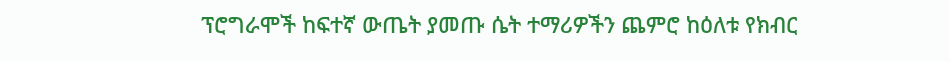ፕሮግራሞች ከፍተኛ ውጤት ያመጡ ሴት ተማሪዎችን ጨምሮ ከዕለቱ የክብር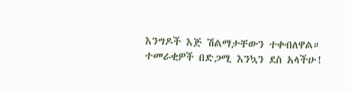እንግዶች እጅ ሽልማታቸውን ተቀብለዋል።
ተመራቂዎች በድጋሚ እንኳን ደስ አላችሁ!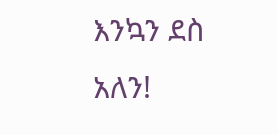እንኳን ደስ አለን!